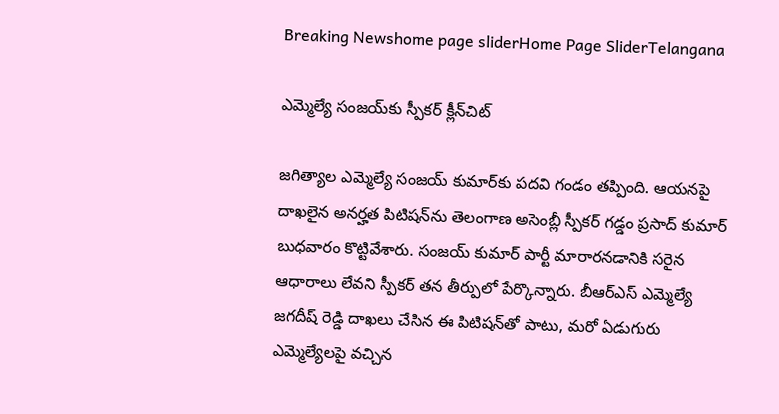Breaking Newshome page sliderHome Page SliderTelangana

ఎమ్మెల్యే సంజయ్‌కు స్పీకర్ క్లీన్‌చిట్

జగిత్యాల ఎమ్మెల్యే సంజయ్ కుమార్‌కు పదవి గండం తప్పింది. ఆయనపై దాఖలైన అనర్హత పిటిషన్‌ను తెలంగాణ అసెంబ్లీ స్పీకర్ గడ్డం ప్రసాద్ కుమార్ బుధవారం కొట్టివేశారు. సంజయ్ కుమార్ పార్టీ మారారనడానికి సరైన ఆధారాలు లేవని స్పీకర్ తన తీర్పులో పేర్కొన్నారు. బీఆర్ఎస్ ఎమ్మెల్యే జగదీష్ రెడ్డి దాఖలు చేసిన ఈ పిటిషన్‌తో పాటు, మరో ఏడుగురు ఎమ్మెల్యేలపై వచ్చిన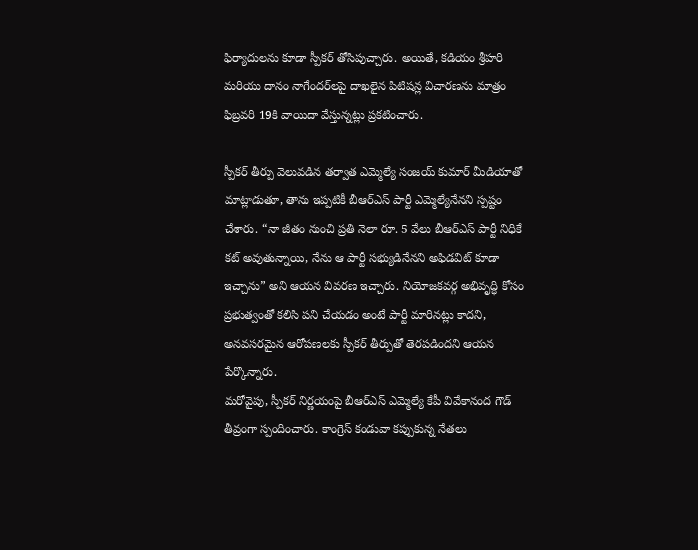ఫిర్యాదులను కూడా స్పీకర్ తోసిపుచ్చారు. అయితే, కడియం శ్రీహరి మరియు దానం నాగేందర్‌లపై దాఖలైన పిటిషన్ల విచారణను మాత్రం ఫిబ్రవరి 19కి వాయిదా వేస్తున్నట్లు ప్రకటించారు.

స్పీకర్ తీర్పు వెలువడిన తర్వాత ఎమ్మెల్యే సంజయ్ కుమార్ మీడియాతో మాట్లాడుతూ, తాను ఇప్పటికీ బీఆర్ఎస్ పార్టీ ఎమ్మెల్యేనేనని స్పష్టం చేశారు. “నా జీతం నుంచి ప్రతి నెలా రూ. 5 వేలు బీఆర్ఎస్ పార్టీ నిధికే కట్ అవుతున్నాయి, నేను ఆ పార్టీ సభ్యుడినేనని అఫిడవిట్ కూడా ఇచ్చాను” అని ఆయన వివరణ ఇచ్చారు. నియోజకవర్గ అభివృద్ధి కోసం ప్రభుత్వంతో కలిసి పని చేయడం అంటే పార్టీ మారినట్లు కాదని, అనవసరమైన ఆరోపణలకు స్పీకర్ తీర్పుతో తెరపడిందని ఆయన పేర్కొన్నారు.
మరోవైపు, స్పీకర్ నిర్ణయంపై బీఆర్ఎస్ ఎమ్మెల్యే కేపీ వివేకానంద గౌడ్ తీవ్రంగా స్పందించారు. కాంగ్రెస్ కండువా కప్పుకున్న నేతలు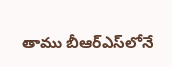తాము బీఆర్ఎస్‌లోనే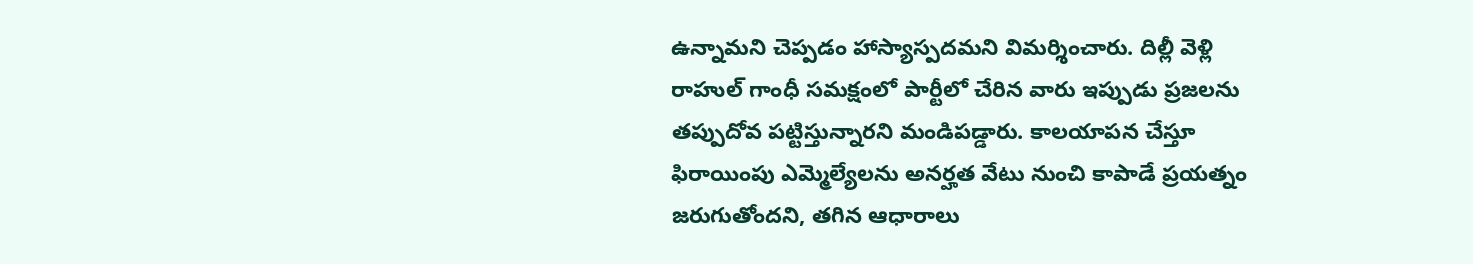ఉన్నామని చెప్పడం హాస్యాస్పదమని విమర్శించారు. దిల్లీ వెళ్లి రాహుల్ గాంధీ సమక్షంలో పార్టీలో చేరిన వారు ఇప్పుడు ప్రజలను తప్పుదోవ పట్టిస్తున్నారని మండిపడ్డారు. కాలయాపన చేస్తూ ఫిరాయింపు ఎమ్మెల్యేలను అనర్హత వేటు నుంచి కాపాడే ప్రయత్నం జరుగుతోందని, తగిన ఆధారాలు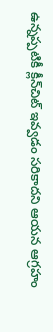ఉన్నప్పటికీ క్లీన్‌చిట్ ఇవ్వడం సరికాదని ఆయన ఆగ్రహం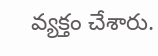వ్యక్తం చేశారు.